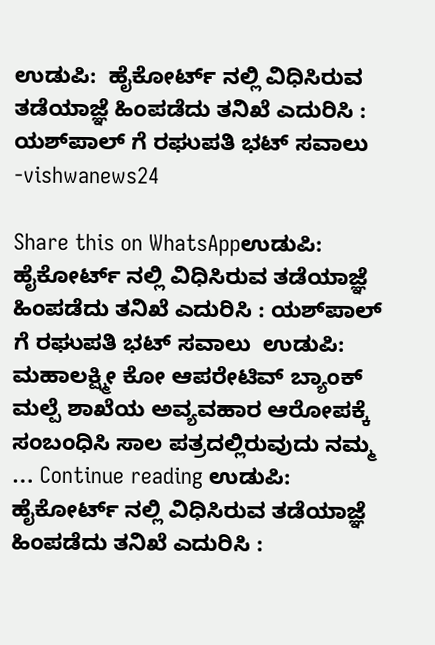ಉಡುಪಿ:  ಹೈಕೋರ್ಟ್ ನಲ್ಲಿ ವಿಧಿಸಿರುವ ತಡೆಯಾಜ್ಞೆ ಹಿಂಪಡೆದು ತನಿಖೆ ಎದುರಿಸಿ : ಯಶ್‌ಪಾಲ್ ಗೆ ರಘುಪತಿ ಭಟ್ ಸವಾಲು -vishwanews24

Share this on WhatsAppಉಡುಪಿ:  ಹೈಕೋರ್ಟ್ ನಲ್ಲಿ ವಿಧಿಸಿರುವ ತಡೆಯಾಜ್ಞೆ ಹಿಂಪಡೆದು ತನಿಖೆ ಎದುರಿಸಿ : ಯಶ್‌ಪಾಲ್  ಗೆ ರಘುಪತಿ ಭಟ್ ಸವಾಲು  ಉಡುಪಿ: ಮಹಾಲಕ್ಷ್ಮೀ ಕೋ ಆಪರೇಟಿವ್ ಬ್ಯಾಂಕ್ ಮಲ್ಪೆ ಶಾಖೆಯ ಅವ್ಯವಹಾರ ಆರೋಪಕ್ಕೆ ಸಂಬಂಧಿಸಿ ಸಾಲ ಪತ್ರದಲ್ಲಿರುವುದು ನಮ್ಮ … Continue reading ಉಡುಪಿ:  ಹೈಕೋರ್ಟ್ ನಲ್ಲಿ ವಿಧಿಸಿರುವ ತಡೆಯಾಜ್ಞೆ ಹಿಂಪಡೆದು ತನಿಖೆ ಎದುರಿಸಿ :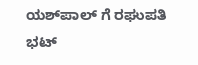ಯಶ್‌ಪಾಲ್ ಗೆ ರಘುಪತಿ ಭಟ್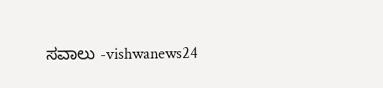ಸವಾಲು -vishwanews24